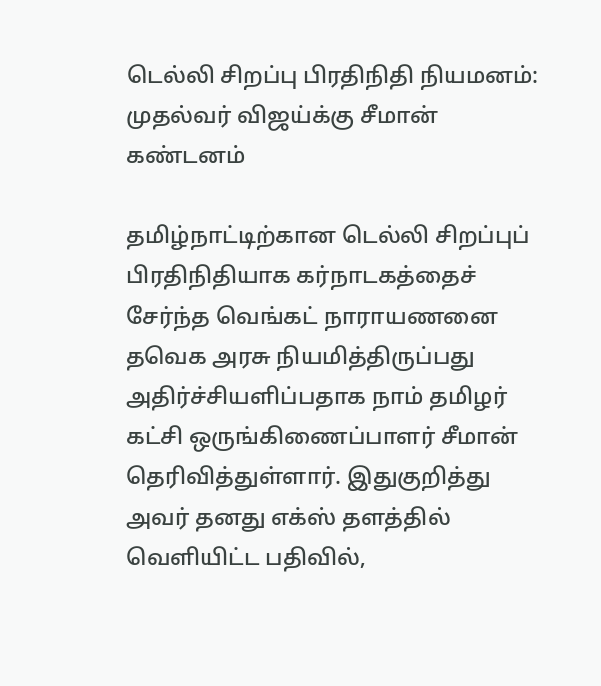டெல்லி சிறப்பு பிரதிநிதி நியமனம்: முதல்வர் விஜய்க்கு சீமான் கண்டனம்

தமிழ்நாட்டிற்கான டெல்லி சிறப்புப் பிரதிநிதியாக கர்நாடகத்தைச் சேர்ந்த வெங்கட் நாராயணனை தவெக அரசு நியமித்திருப்பது அதிர்ச்சியளிப்பதாக நாம் தமிழர் கட்சி ஒருங்கிணைப்பாளர் சீமான் தெரிவித்துள்ளார். இதுகுறித்து அவர் தனது எக்ஸ் தளத்தில் வெளியிட்ட பதிவில்,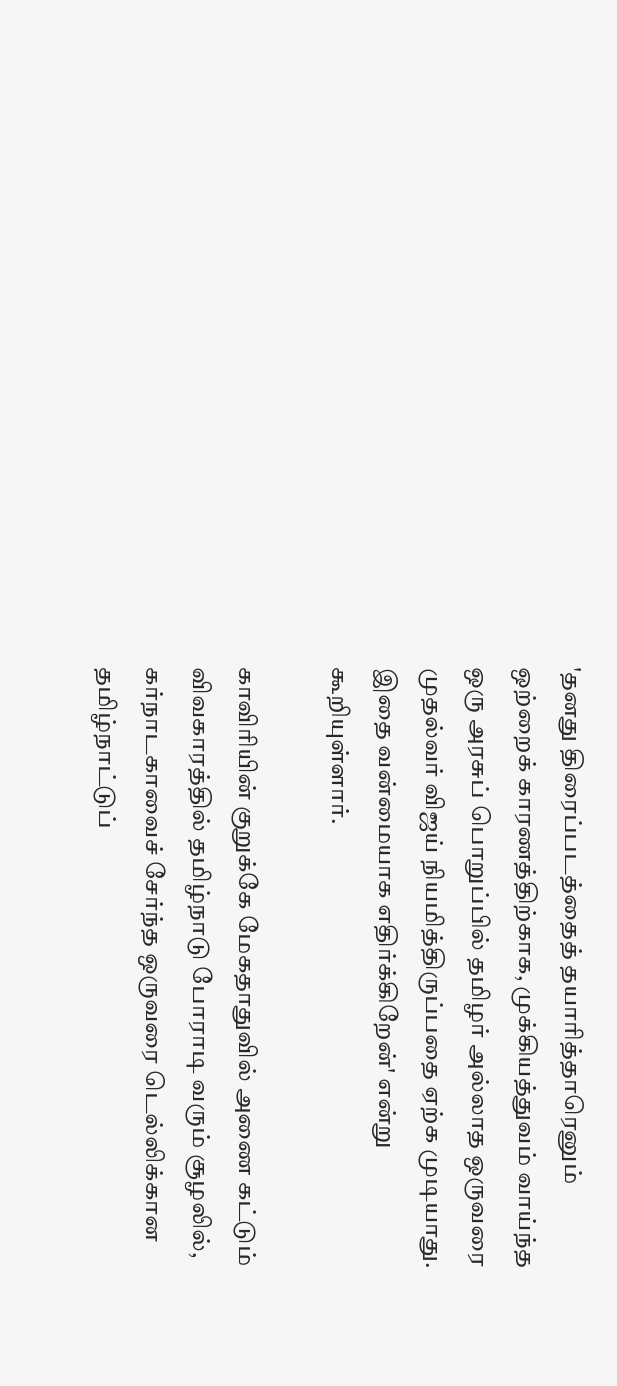'தனது திரைப்படத்தைத் தயாரித்தாரெனும் ஒற்றைக் காரணத்திற்காக, முக்கியத்துவம் வாய்ந்த ஒரு அரசுப் பொறுப்பில் தமிழர் அல்லாத ஒருவரை முதல்வர் விஜய் நியமித்திருப்பதை ஏற்க முடியாது. இதை வன்மையாக எதிர்க்கிறேன்' என்று கூறியுள்ளார்.

காவிரியின் குறுக்கே மேகதாதுவில் அணை கட்டும் விவகாரத்தில் தமிழ்நாடு போராடி வரும் சூழலில், கர்நாடகாவைச் சேர்ந்த ஒருவரை டெல்லிக்கான தமிழ்நாட்டுப்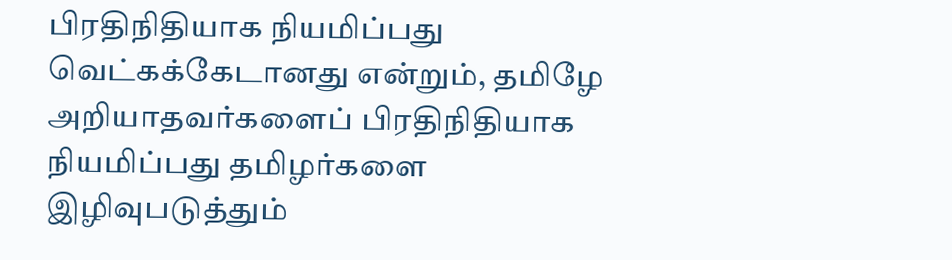பிரதிநிதியாக நியமிப்பது வெட்கக்கேடானது என்றும், தமிழே அறியாதவர்களைப் பிரதிநிதியாக நியமிப்பது தமிழர்களை இழிவுபடுத்தும்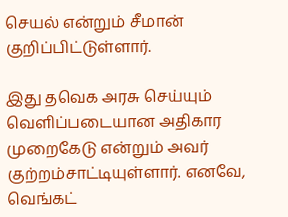செயல் என்றும் சீமான் குறிப்பிட்டுள்ளார்.

இது தவெக அரசு செய்யும் வெளிப்படையான அதிகார முறைகேடு என்றும் அவர் குற்றம்சாட்டியுள்ளார். எனவே, வெங்கட்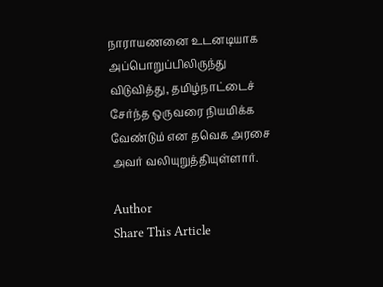நாராயணனை உடனடியாக அப்பொறுப்பிலிருந்து விடுவித்து, தமிழ்நாட்டைச் சேர்ந்த ஒருவரை நியமிக்க வேண்டும் என தவெக அரசை அவர் வலியுறுத்தியுள்ளார்.

Author
Share This Article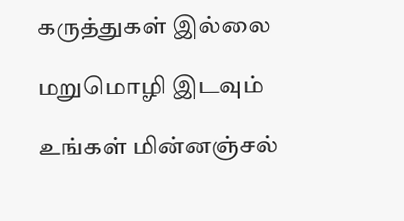கருத்துகள் இல்லை

மறுமொழி இடவும்

உங்கள் மின்னஞ்சல்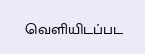வெளியிடப்பட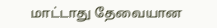மாட்டாது தேவையான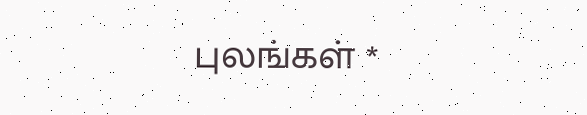புலங்கள் *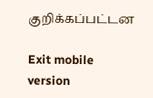குறிக்கப்பட்டன

Exit mobile version